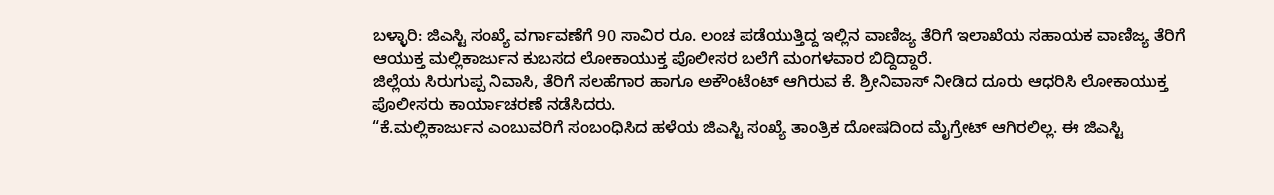ಬಳ್ಳಾರಿ: ಜಿಎಸ್ಟಿ ಸಂಖ್ಯೆ ವರ್ಗಾವಣೆಗೆ 90 ಸಾವಿರ ರೂ. ಲಂಚ ಪಡೆಯುತ್ತಿದ್ದ ಇಲ್ಲಿನ ವಾಣಿಜ್ಯ ತೆರಿಗೆ ಇಲಾಖೆಯ ಸಹಾಯಕ ವಾಣಿಜ್ಯ ತೆರಿಗೆ ಆಯುಕ್ತ ಮಲ್ಲಿಕಾರ್ಜುನ ಕುಬಸದ ಲೋಕಾಯುಕ್ತ ಪೊಲೀಸರ ಬಲೆಗೆ ಮಂಗಳವಾರ ಬಿದ್ದಿದ್ದಾರೆ.
ಜಿಲ್ಲೆಯ ಸಿರುಗುಪ್ಪ ನಿವಾಸಿ, ತೆರಿಗೆ ಸಲಹೆಗಾರ ಹಾಗೂ ಅಕೌಂಟೆಂಟ್ ಆಗಿರುವ ಕೆ. ಶ್ರೀನಿವಾಸ್ ನೀಡಿದ ದೂರು ಆಧರಿಸಿ ಲೋಕಾಯುಕ್ತ ಪೊಲೀಸರು ಕಾರ್ಯಾಚರಣೆ ನಡೆಸಿದರು.
“ಕೆ.ಮಲ್ಲಿಕಾರ್ಜುನ ಎಂಬುವರಿಗೆ ಸಂಬಂಧಿಸಿದ ಹಳೆಯ ಜಿಎಸ್ಟಿ ಸಂಖ್ಯೆ ತಾಂತ್ರಿಕ ದೋಷದಿಂದ ಮೈಗ್ರೇಟ್ ಆಗಿರಲಿಲ್ಲ. ಈ ಜಿಎಸ್ಟಿ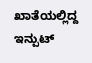ಖಾತೆಯಲ್ಲಿದ್ದ ಇನ್ಪುಟ್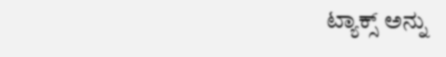ಟ್ಯಾಕ್ಸ್ ಅನ್ನು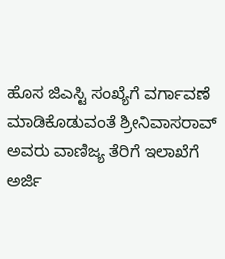ಹೊಸ ಜಿಎಸ್ಟಿ ಸಂಖ್ಯೆಗೆ ವರ್ಗಾವಣೆ ಮಾಡಿಕೊಡುವಂತೆ ಶ್ರೀನಿವಾಸರಾವ್ ಅವರು ವಾಣಿಜ್ಯ ತೆರಿಗೆ ಇಲಾಖೆಗೆ ಅರ್ಜಿ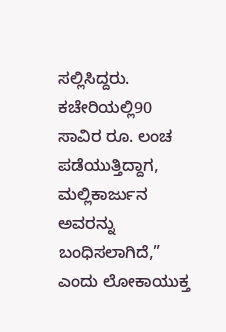ಸಲ್ಲಿಸಿದ್ದರು.
ಕಚೇರಿಯಲ್ಲಿ90 ಸಾವಿರ ರೂ. ಲಂಚ ಪಡೆಯುತ್ತಿದ್ದಾಗ, ಮಲ್ಲಿಕಾರ್ಜುನ ಅವರನ್ನು ಬಂಧಿಸಲಾಗಿದೆ,” ಎಂದು ಲೋಕಾಯುಕ್ತ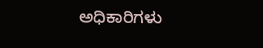ಅಧಿಕಾರಿಗಳು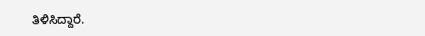ತಿಳಿಸಿದ್ದಾರೆ.